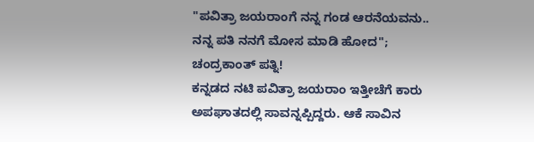"ಪವಿತ್ರಾ ಜಯರಾಂಗೆ ನನ್ನ ಗಂಡ ಆರನೆಯವನು.. ನನ್ನ ಪತಿ ನನಗೆ ಮೋಸ ಮಾಡಿ ಹೋದ"; ಚಂದ್ರಕಾಂತ್ ಪತ್ನಿ!
ಕನ್ನಡದ ನಟಿ ಪವಿತ್ರಾ ಜಯರಾಂ ಇತ್ತೀಚೆಗೆ ಕಾರು ಅಪಘಾತದಲ್ಲಿ ಸಾವನ್ನಪ್ಪಿದ್ದರು. ಆಕೆ ಸಾವಿನ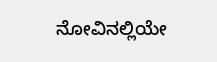ನೋವಿನಲ್ಲಿಯೇ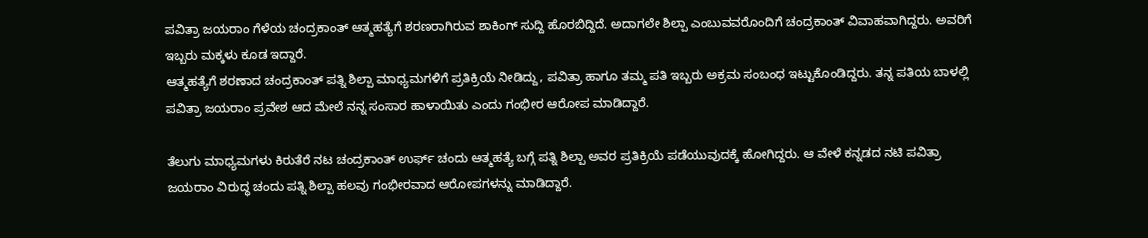ಪವಿತ್ರಾ ಜಯರಾಂ ಗೆಳೆಯ ಚಂದ್ರಕಾಂತ್ ಆತ್ಮಹತ್ಯೆಗೆ ಶರಣರಾಗಿರುವ ಶಾಕಿಂಗ್ ಸುದ್ದಿ ಹೊರಬಿದ್ದಿದೆ. ಅದಾಗಲೇ ಶಿಲ್ಪಾ ಎಂಬುವವರೊಂದಿಗೆ ಚಂದ್ರಕಾಂತ್ ವಿವಾಹವಾಗಿದ್ದರು. ಅವರಿಗೆ ಇಬ್ಬರು ಮಕ್ಕಳು ಕೂಡ ಇದ್ದಾರೆ.
ಆತ್ಮಹತ್ಯೆಗೆ ಶರಣಾದ ಚಂದ್ರಕಾಂತ್ ಪತ್ನಿ ಶಿಲ್ಪಾ ಮಾಧ್ಯಮಗಳಿಗೆ ಪ್ರತಿಕ್ರಿಯೆ ನೀಡಿದ್ದು, ಪವಿತ್ರಾ ಹಾಗೂ ತಮ್ಮ ಪತಿ ಇಬ್ಬರು ಅಕ್ರಮ ಸಂಬಂಧ ಇಟ್ಟುಕೊಂಡಿದ್ದರು. ತನ್ನ ಪತಿಯ ಬಾಳಲ್ಲಿ ಪವಿತ್ರಾ ಜಯರಾಂ ಪ್ರವೇಶ ಆದ ಮೇಲೆ ನನ್ನ ಸಂಸಾರ ಹಾಳಾಯಿತು ಎಂದು ಗಂಭೀರ ಆರೋಪ ಮಾಡಿದ್ದಾರೆ.

ತೆಲುಗು ಮಾಧ್ಯಮಗಳು ಕಿರುತೆರೆ ನಟ ಚಂದ್ರಕಾಂತ್ ಉರ್ಫ್ ಚಂದು ಆತ್ಮಹತ್ಯೆ ಬಗ್ಗೆ ಪತ್ನಿ ಶಿಲ್ಪಾ ಅವರ ಪ್ರತಿಕ್ರಿಯೆ ಪಡೆಯುವುದಕ್ಕೆ ಹೋಗಿದ್ದರು. ಆ ವೇಳೆ ಕನ್ನಡದ ನಟಿ ಪವಿತ್ರಾ ಜಯರಾಂ ವಿರುದ್ಧ ಚಂದು ಪತ್ನಿ ಶಿಲ್ಪಾ ಹಲವು ಗಂಭೀರವಾದ ಆರೋಪಗಳನ್ನು ಮಾಡಿದ್ದಾರೆ.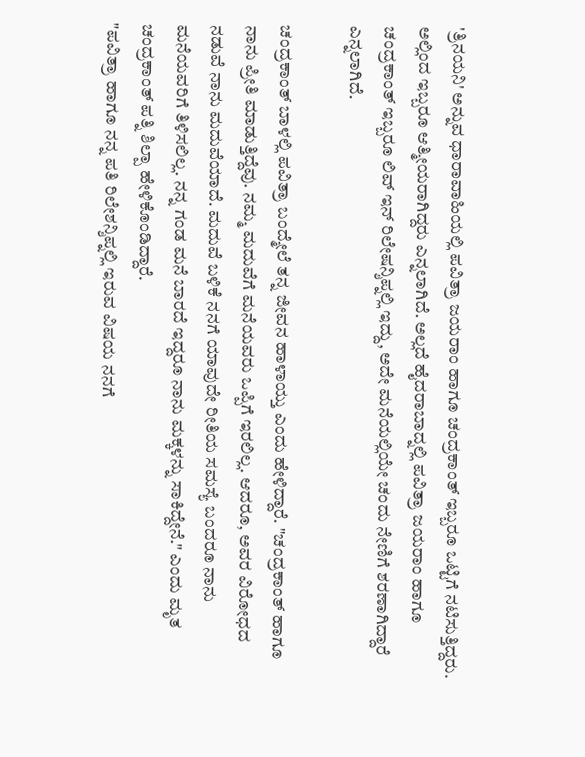'ತ್ರಿನಯನಿ' ಅನ್ನುವ ಧಾರಾವಾಹಿಯಲ್ಲಿ ಪವಿತ್ರಾ ಜಯರಾಂ ಹಾಗೂ ಚಂದ್ರಕಾಂತ್ ಇಬ್ಬರೂ ಒಟ್ಟಿಗೆ ನಟಿಸುತ್ತಿದ್ದರು. ಅಲ್ಲಿಂದ ಇಬ್ಬರೂ ಆತ್ಮೀಯರಾಗಿದ್ದರು ಎನ್ನಲಾಗಿದೆ. ಅಲ್ಲದೆ ಹೈದರಾಬಾದ್ನಲ್ಲಿ ಪವಿತ್ರಾ ಜಯರಾಂ ಹಾಗೂ ಚಂದ್ರಕಾಂತ್ ಇಬ್ಬರೂ ಲಿವ್ ಇನ್ ರಿಲೇಷನ್ಶಿಪ್ನಲ್ಲಿ ಇದ್ದು, ಅದೇ ಮನೆಯಲ್ಲಿಯೇ ಚಂದು ನೇಣಿಗೆ ಶರಣಾಗಿದ್ದಾರೆ ಎನ್ನಲಾಗಿದೆ.

ಚಂದ್ರಕಾಂತ್ ಬಾಳಲ್ಲಿ ಪವಿತ್ರಾ ಬಂದ್ಮೇಲೆ ತನ್ನ ಜೀವನ ಹಾಳಾಯ್ತು ಎಂದು ಹೇಳಿದ್ದಾರೆ. "ಚಂದ್ರಕಾಂತ್ ಹಾಗೂ ನಾನು ಪ್ರೀತಿ ಮಾಡುತ್ತಿದ್ದೆವು. ನಮ್ಮ ಮದುವೆಗೆ ಮನೆಯವರು ಒಪ್ಪಿಗೆ ಇರಲಿಲ್ಲ. ಆದರೂ, ಅವರ ವಿರೋಧದ ನಡುವೆ ನಾನು ಮದುವೆಯಾದೆ. ಮದುವೆ ಬಳಿಕೆ ನನಗೆ ಯಾವುದೇ ರೀತಿಯ ಸಮಸ್ಯೆ ಬಂದರೂ ನಾನು ಮನೆಯವರಿಗೆ ತಿಳಿಸಲಿಲ್ಲ. ನನ್ನ ಗಂಡ ಮನೆ ಬಾರದೆ ಇದ್ದರೂ ನಾನು ಮಕ್ಕಳನ್ನು ಸಾಕಿದ್ದೇನೆ." ಎಂದು ಮೃತ ಚಂದ್ರಕಾಂತ್ ಪತ್ನಿ ಶಿಲ್ಪಾ ಹೇಳಿಕೊಂಡಿದ್ದಾರೆ.
"ಪವಿತ್ರಾ ಹಾಗೂ ನನ್ನ ಪತಿ ರಿಲೇಶನ್ಶಿಪ್ನಲ್ಲಿ ಇರುವ ವಿಷಯ ನನಗೆ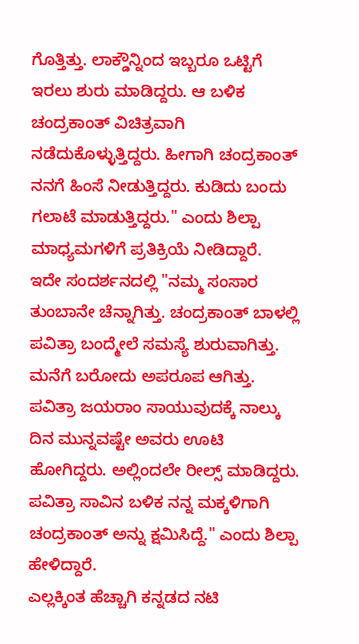ಗೊತ್ತಿತ್ತು. ಲಾಕ್ಡೌನ್ನಿಂದ ಇಬ್ಬರೂ ಒಟ್ಟಿಗೆ ಇರಲು ಶುರು ಮಾಡಿದ್ದರು. ಆ ಬಳಿಕ ಚಂದ್ರಕಾಂತ್ ವಿಚಿತ್ರವಾಗಿ ನಡೆದುಕೊಳ್ಳುತ್ತಿದ್ದರು. ಹೀಗಾಗಿ ಚಂದ್ರಕಾಂತ್ ನನಗೆ ಹಿಂಸೆ ನೀಡುತ್ತಿದ್ದರು. ಕುಡಿದು ಬಂದು ಗಲಾಟೆ ಮಾಡುತ್ತಿದ್ದರು." ಎಂದು ಶಿಲ್ಪಾ ಮಾಧ್ಯಮಗಳಿಗೆ ಪ್ರತಿಕ್ರಿಯೆ ನೀಡಿದ್ದಾರೆ.
ಇದೇ ಸಂದರ್ಶನದಲ್ಲಿ "ನಮ್ಮ ಸಂಸಾರ ತುಂಬಾನೇ ಚೆನ್ನಾಗಿತ್ತು. ಚಂದ್ರಕಾಂತ್ ಬಾಳಲ್ಲಿ ಪವಿತ್ರಾ ಬಂದ್ಮೇಲೆ ಸಮಸ್ಯೆ ಶುರುವಾಗಿತ್ತು. ಮನೆಗೆ ಬರೋದು ಅಪರೂಪ ಆಗಿತ್ತು. ಪವಿತ್ರಾ ಜಯರಾಂ ಸಾಯುವುದಕ್ಕೆ ನಾಲ್ಕು ದಿನ ಮುನ್ನವಷ್ಟೇ ಅವರು ಊಟಿ ಹೋಗಿದ್ದರು. ಅಲ್ಲಿಂದಲೇ ರೀಲ್ಸ್ ಮಾಡಿದ್ದರು. ಪವಿತ್ರಾ ಸಾವಿನ ಬಳಿಕ ನನ್ನ ಮಕ್ಕಳಿಗಾಗಿ ಚಂದ್ರಕಾಂತ್ ಅನ್ನು ಕ್ಷಮಿಸಿದ್ದೆ." ಎಂದು ಶಿಲ್ಪಾ ಹೇಳಿದ್ದಾರೆ.
ಎಲ್ಲಕ್ಕಿಂತ ಹೆಚ್ಚಾಗಿ ಕನ್ನಡದ ನಟಿ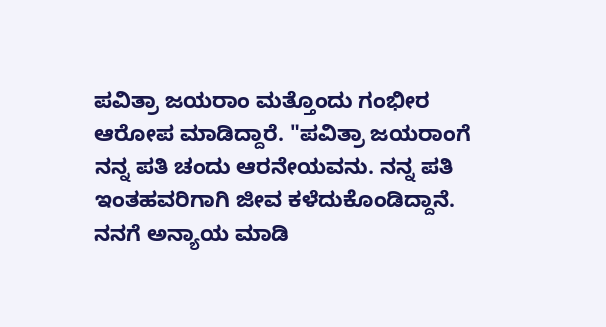ಪವಿತ್ರಾ ಜಯರಾಂ ಮತ್ತೊಂದು ಗಂಭೀರ ಆರೋಪ ಮಾಡಿದ್ದಾರೆ. "ಪವಿತ್ರಾ ಜಯರಾಂಗೆ ನನ್ನ ಪತಿ ಚಂದು ಆರನೇಯವನು. ನನ್ನ ಪತಿ ಇಂತಹವರಿಗಾಗಿ ಜೀವ ಕಳೆದುಕೊಂಡಿದ್ದಾನೆ. ನನಗೆ ಅನ್ಯಾಯ ಮಾಡಿ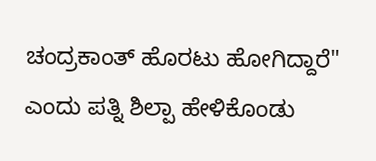ಚಂದ್ರಕಾಂತ್ ಹೊರಟು ಹೋಗಿದ್ದಾರೆ" ಎಂದು ಪತ್ನಿ ಶಿಲ್ಪಾ ಹೇಳಿಕೊಂಡು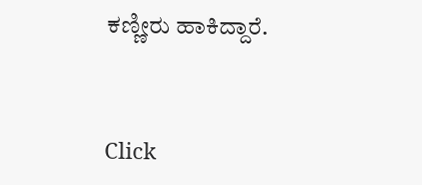ಕಣ್ಣೀರು ಹಾಕಿದ್ದಾರೆ.


Click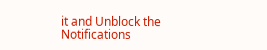it and Unblock the Notifications